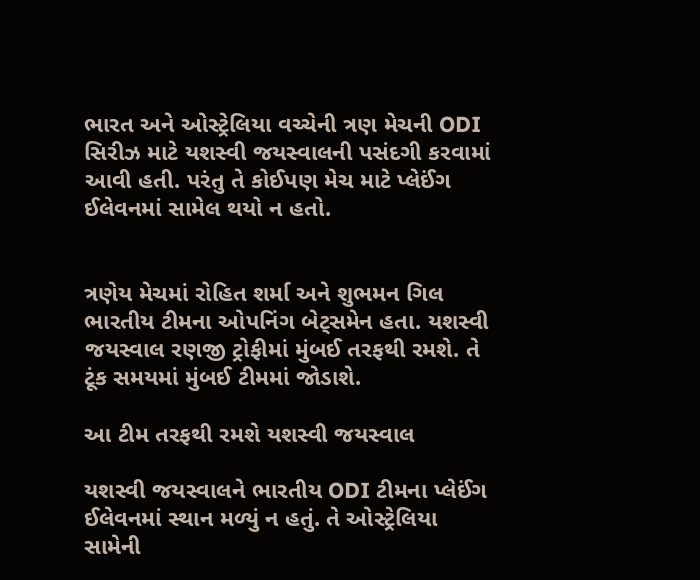ભારત અને ઓસ્ટ્રેલિયા વચ્ચેની ત્રણ મેચની ODI સિરીઝ માટે યશસ્વી જયસ્વાલની પસંદગી કરવામાં આવી હતી. પરંતુ તે કોઈપણ મેચ માટે પ્લેઈંગ ઈલેવનમાં સામેલ થયો ન હતો.


ત્રણેય મેચમાં રોહિત શર્મા અને શુભમન ગિલ ભારતીય ટીમના ઓપનિંગ બેટ્સમેન હતા. યશસ્વી જયસ્વાલ રણજી ટ્રોફીમાં મુંબઈ તરફથી રમશે. તે ટૂંક સમયમાં મુંબઈ ટીમમાં જોડાશે.

આ ટીમ તરફથી રમશે યશસ્વી જયસ્વાલ

યશસ્વી જયસ્વાલને ભારતીય ODI ટીમના પ્લેઈંગ ઈલેવનમાં સ્થાન મળ્યું ન હતું. તે ઓસ્ટ્રેલિયા સામેની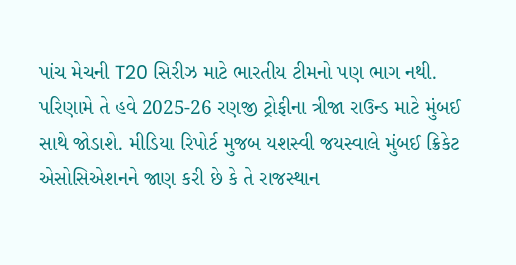પાંચ મેચની T20 સિરીઝ માટે ભારતીય ટીમનો પણ ભાગ નથી. પરિણામે તે હવે 2025-26 રણજી ટ્રોફીના ત્રીજા રાઉન્ડ માટે મુંબઈ સાથે જોડાશે. મીડિયા રિપોર્ટ મુજબ યશસ્વી જયસ્વાલે મુંબઈ ક્રિકેટ એસોસિએશનને જાણ કરી છે કે તે રાજસ્થાન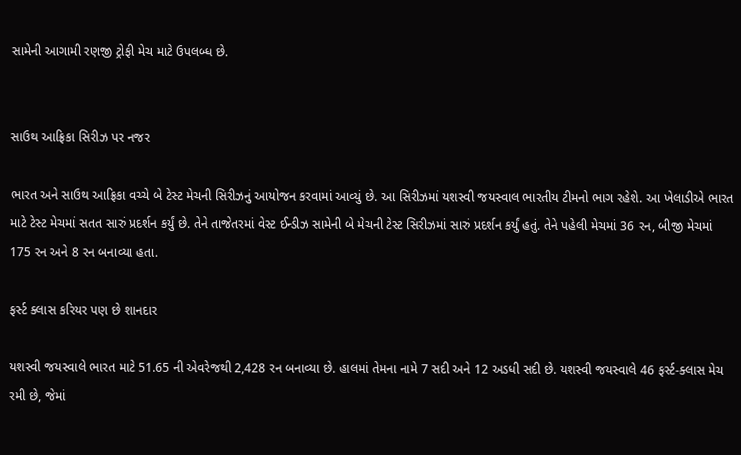સામેની આગામી રણજી ટ્રોફી મેચ માટે ઉપલબ્ધ છે.


સાઉથ આફ્રિકા સિરીઝ પર નજર

ભારત અને સાઉથ આફ્રિકા વચ્ચે બે ટેસ્ટ મેચની સિરીઝનું આયોજન કરવામાં આવ્યું છે. આ સિરીઝમાં યશસ્વી જયસ્વાલ ભારતીય ટીમનો ભાગ રહેશે. આ ખેલાડીએ ભારત માટે ટેસ્ટ મેચમાં સતત સારું પ્રદર્શન કર્યું છે. તેને તાજેતરમાં વેસ્ટ ઈન્ડીઝ સામેની બે મેચની ટેસ્ટ સિરીઝમાં સારું પ્રદર્શન કર્યું હતું. તેને પહેલી મેચમાં 36 રન, બીજી મેચમાં 175 રન અને 8 રન બનાવ્યા હતા.

ફર્સ્ટ ક્લાસ કરિયર પણ છે શાનદાર

યશસ્વી જયસ્વાલે ભારત માટે 51.65 ની એવરેજથી 2,428 રન બનાવ્યા છે. હાલમાં તેમના નામે 7 સદી અને 12 અડધી સદી છે. યશસ્વી જયસ્વાલે 46 ફર્સ્ટ-ક્લાસ મેચ રમી છે, જેમાં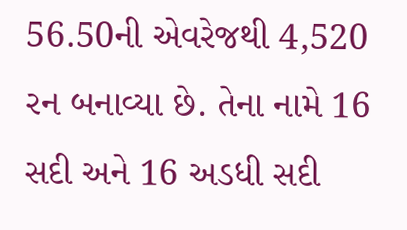56.50ની એવરેજથી 4,520 રન બનાવ્યા છે. તેના નામે 16 સદી અને 16 અડધી સદી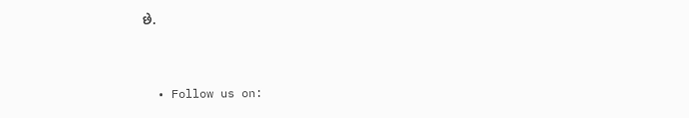છે.


  • Follow us on: